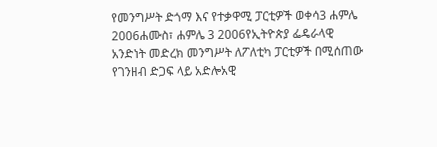የመንግሥት ድጎማ እና የተቃዋሚ ፓርቲዎች ወቀሳ3 ሐምሌ 2006ሐሙስ፣ ሐምሌ 3 2006የኢትዮጵያ ፌዴራላዊ አንድነት መድረክ መንግሥት ለፖለቲካ ፓርቲዎች በሚሰጠው የገንዘብ ድጋፍ ላይ አድሎአዊ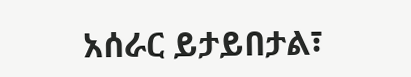አሰራር ይታይበታል፣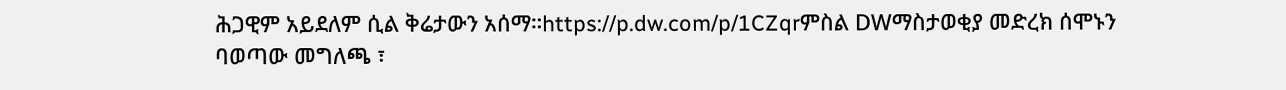ሕጋዊም አይደለም ሲል ቅሬታውን አሰማ።https://p.dw.com/p/1CZqrምስል DWማስታወቂያ መድረክ ሰሞኑን ባወጣው መግለጫ ፣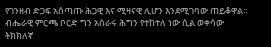የገንዘብ ድጋፍ አሰጣጡ ሕጋዊ እና ሚዛናዊ ሊሆን እንደሚገባው ጠይቆዋል። ብሔራዊ ምርጫ ቦርድ ግን አሰራሩ ሕግን የተከተለ ነው ሲል ወቀሳው ትክክለኛ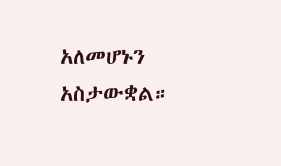አለመሆኑን አስታውቋል።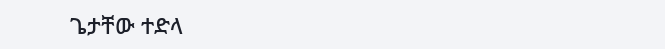ጌታቸው ተድላ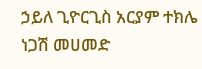ኃይለ ጊዮርጊስ አርያም ተክሌ ነጋሽ መሀመድ